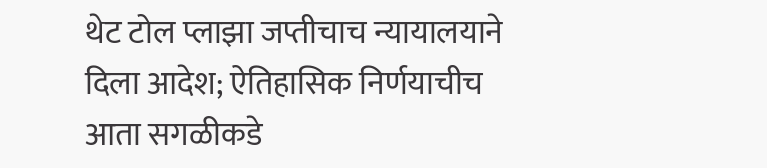थेट टोल प्लाझा जप्तीचाच न्यायालयाने दिला आदेश; ऐतिहासिक निर्णयाचीच आता सगळीकडे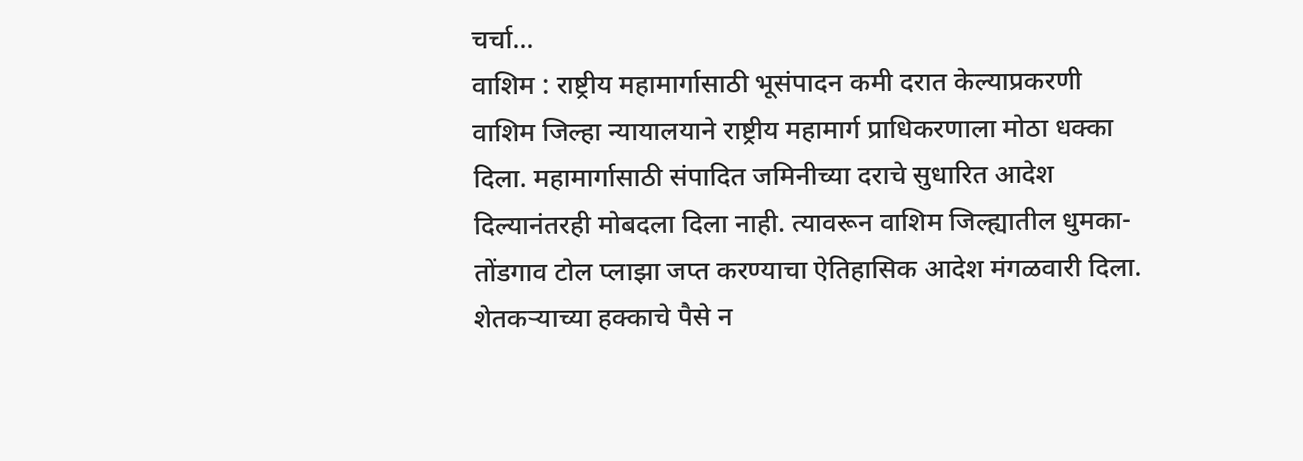चर्चा...
वाशिम : राष्ट्रीय महामार्गासाठी भूसंपादन कमी दरात केल्याप्रकरणी वाशिम जिल्हा न्यायालयाने राष्ट्रीय महामार्ग प्राधिकरणाला मोठा धक्का दिला. महामार्गासाठी संपादित जमिनीच्या दराचे सुधारित आदेश दिल्यानंतरही मोबदला दिला नाही. त्यावरून वाशिम जिल्ह्यातील धुमका-तोंडगाव टोल प्लाझा जप्त करण्याचा ऐतिहासिक आदेश मंगळवारी दिला.
शेतकऱ्याच्या हक्काचे पैसे न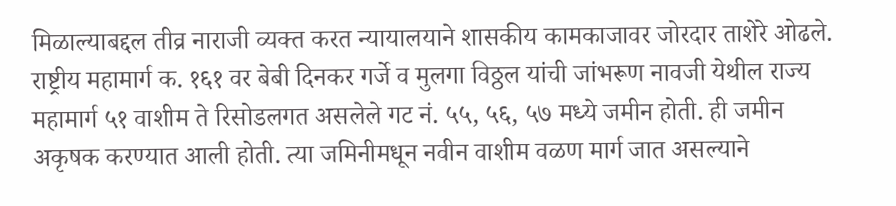मिळाल्याबद्दल तीव्र नाराजी व्यक्त करत न्यायालयाने शासकीय कामकाजावर जोरदार ताशेरे ओढले. राष्ट्रीय महामार्ग क. १६१ वर बेबी दिनकर गर्जे व मुलगा विठ्ठल यांची जांभरूण नावजी येथील राज्य महामार्ग ५१ वाशीम ते रिसोडलगत असलेले गट नं. ५५, ५६, ५७ मध्ये जमीन होती. ही जमीन अकृषक करण्यात आली होती. त्या जमिनीमधून नवीन वाशीम वळण मार्ग जात असल्याने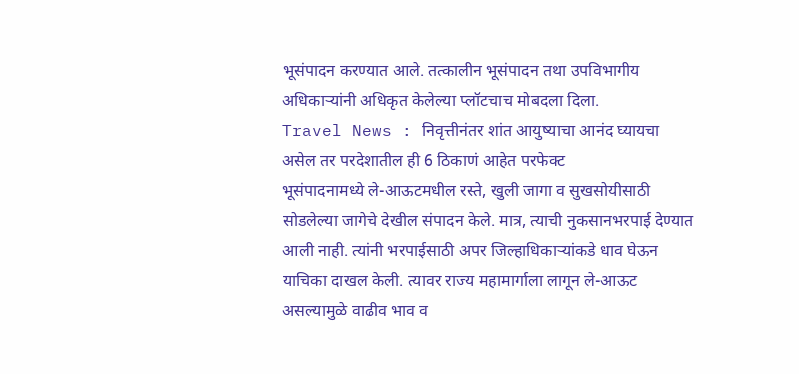भूसंपादन करण्यात आले. तत्कालीन भूसंपादन तथा उपविभागीय अधिकाऱ्यांनी अधिकृत केलेल्या प्लॉटचाच मोबदला दिला.
Travel News : निवृत्तीनंतर शांत आयुष्याचा आनंद घ्यायचा असेल तर परदेशातील ही 6 ठिकाणं आहेत परफेक्ट
भूसंपादनामध्ये ले-आऊटमधील रस्ते, खुली जागा व सुखसोयीसाठी सोडलेल्या जागेचे देखील संपादन केले. मात्र, त्याची नुकसानभरपाई देण्यात आली नाही. त्यांनी भरपाईसाठी अपर जिल्हाधिकाऱ्यांकडे धाव घेऊन याचिका दाखल केली. त्यावर राज्य महामार्गाला लागून ले-आऊट असल्यामुळे वाढीव भाव व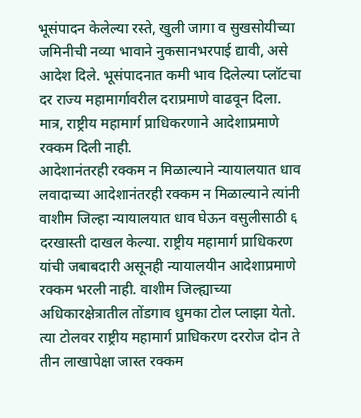भूसंपादन केलेल्या रस्ते, खुली जागा व सुखसोयीच्या जमिनीची नव्या भावाने नुकसानभरपाई द्यावी, असे आदेश दिले. भूसंपादनात कमी भाव दिलेल्या प्लॉटचा दर राज्य महामार्गावरील दराप्रमाणे वाढवून दिला. मात्र, राष्ट्रीय महामार्ग प्राधिकरणाने आदेशाप्रमाणे रक्कम दिली नाही.
आदेशानंतरही रक्कम न मिळाल्याने न्यायालयात धाव
लवादाच्या आदेशानंतरही रक्कम न मिळाल्याने त्यांनी वाशीम जिल्हा न्यायालयात धाव घेऊन वसुलीसाठी ६ दरखास्ती दाखल केल्या. राष्ट्रीय महामार्ग प्राधिकरण यांची जबाबदारी असूनही न्यायालयीन आदेशाप्रमाणे रक्कम भरली नाही. वाशीम जिल्ह्याच्या अधिकारक्षेत्रातील तोंडगाव धुमका टोल प्लाझा येतो. त्या टोलवर राष्ट्रीय महामार्ग प्राधिकरण दररोज दोन ते तीन लाखापेक्षा जास्त रक्कम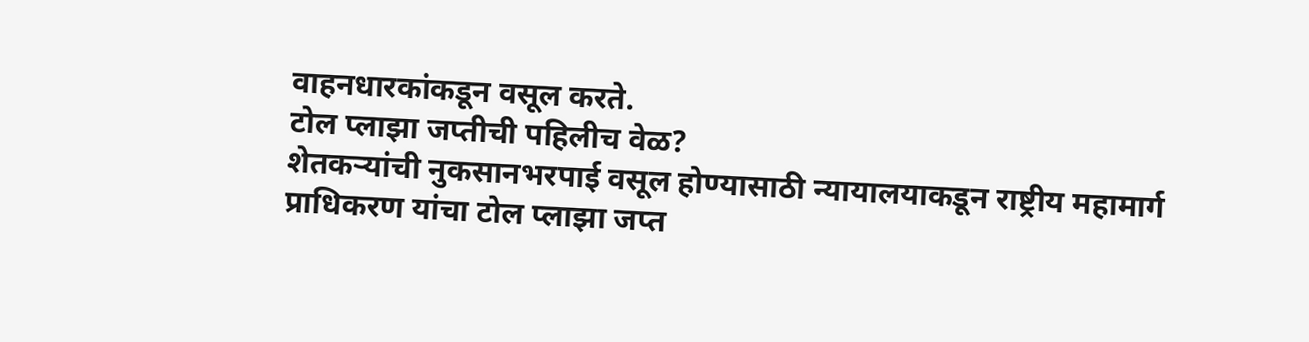वाहनधारकांकडून वसूल करते.
टोल प्लाझा जप्तीची पहिलीच वेळ?
शेतकऱ्यांची नुकसानभरपाई वसूल होण्यासाठी न्यायालयाकडून राष्ट्रीय महामार्ग प्राधिकरण यांचा टोल प्लाझा जप्त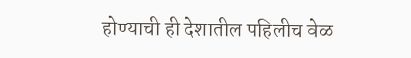होण्याची ही देशातील पहिलीच वेळ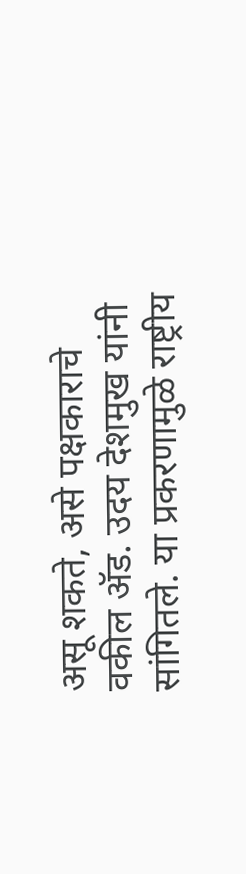असू शकते, असे पक्षकाराचे वकील ॲड. उदय देशमुख यांनी सांगितले. या प्रकरणामुळे राष्ट्रीय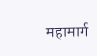महामार्ग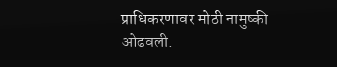प्राधिकरणावर मोठी नामुष्की ओढवली.